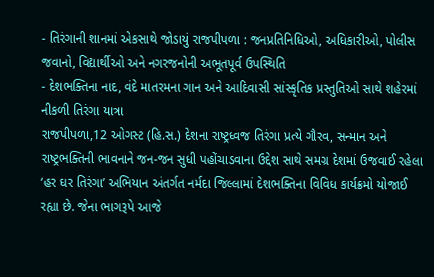- તિરંગાની શાનમાં એકસાથે જોડાયું રાજપીપળા : જનપ્રતિનિધિઓ, અધિકારીઓ, પોલીસ જવાનો, વિદ્યાર્થીઓ અને નગરજનોની અભૂતપૂર્વ ઉપસ્થિતિ
- દેશભક્તિના નાદ, વંદે માતરમના ગાન અને આદિવાસી સાંસ્કૃતિક પ્રસ્તુતિઓ સાથે શહેરમાં નીકળી તિરંગા યાત્રા
રાજપીપળા,12 ઓગસ્ટ (હિ.સ.) દેશના રાષ્ટ્રધ્વજ તિરંગા પ્રત્યે ગૌરવ, સન્માન અને રાષ્ટ્રભક્તિની ભાવનાને જન-જન સુધી પહોંચાડવાના ઉદ્દેશ સાથે સમગ્ર દેશમાં ઉજવાઈ રહેલા ‘હર ઘર તિરંગા’ અભિયાન અંતર્ગત નર્મદા જિલ્લામાં દેશભક્તિના વિવિધ કાર્યક્રમો યોજાઈ રહ્યા છે. જેના ભાગરૂપે આજે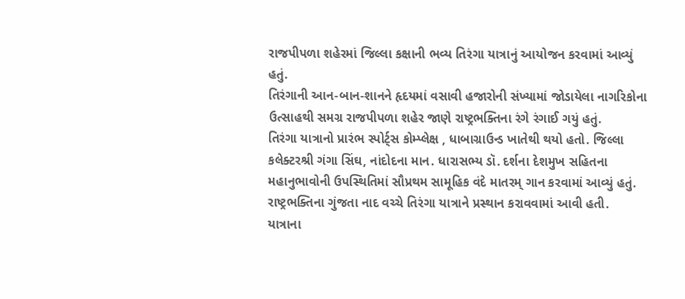રાજપીપળા શહેરમાં જિલ્લા કક્ષાની ભવ્ય તિરંગા યાત્રાનું આયોજન કરવામાં આવ્યું હતું.
તિરંગાની આન-બાન-શાનને હૃદયમાં વસાવી હજારોની સંખ્યામાં જોડાયેલા નાગરિકોના ઉત્સાહથી સમગ્ર રાજપીપળા શહેર જાણે રાષ્ટ્રભક્તિના રંગે રંગાઈ ગયું હતું.
તિરંગા યાત્રાનો પ્રારંભ સ્પોર્ટ્સ કોમ્પ્લેક્ષ , ધાબાગ્રાઉન્ડ ખાતેથી થયો હતો. જિલ્લા કલેક્ટરશ્રી ગંગા સિંઘ, નાંદોદના માન. ધારાસભ્ય ડૉ. દર્શના દેશમુખ સહિતના મહાનુભાવોની ઉપસ્થિતિમાં સૌપ્રથમ સામૂહિક વંદે માતરમ્ ગાન કરવામાં આવ્યું હતું. રાષ્ટ્રભક્તિના ગુંજતા નાદ વચ્ચે તિરંગા યાત્રાને પ્રસ્થાન કરાવવામાં આવી હતી.
યાત્રાના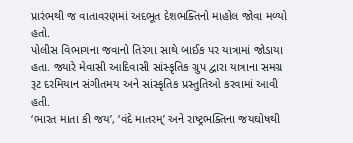પ્રારંભથી જ વાતાવરણમાં અદભૂત દેશભક્તિનો માહોલ જોવા મળ્યો હતો.
પોલીસ વિભાગના જવાનો તિરંગા સાથે બાઈક પર યાત્રામાં જોડાયા હતા. જ્યારે મેવાસી આદિવાસી સાંસ્કૃતિક ગ્રુપ દ્વારા યાત્રાના સમગ્ર રૂટ દરમિયાન સંગીતમય અને સાંસ્કૃતિક પ્રસ્તુતિઓ કરવામાં આવી હતી.
‘ભારત માતા કી જય’, ‘વંદે માતરમ્’ અને રાષ્ટ્રભક્તિના જયઘોષથી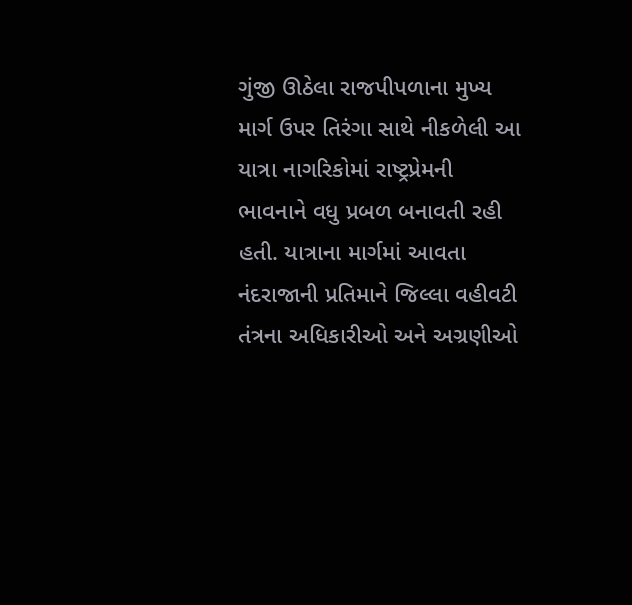ગુંજી ઊઠેલા રાજપીપળાના મુખ્ય માર્ગ ઉપર તિરંગા સાથે નીકળેલી આ યાત્રા નાગરિકોમાં રાષ્ટ્રપ્રેમની ભાવનાને વધુ પ્રબળ બનાવતી રહી હતી. યાત્રાના માર્ગમાં આવતા નંદરાજાની પ્રતિમાને જિલ્લા વહીવટી તંત્રના અધિકારીઓ અને અગ્રણીઓ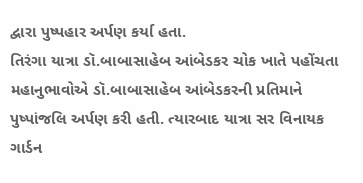દ્વારા પુષ્પહાર અર્પણ કર્યા હતા.
તિરંગા યાત્રા ડૉ.બાબાસાહેબ આંબેડકર ચોક ખાતે પહોંચતા મહાનુભાવોએ ડૉ.બાબાસાહેબ આંબેડકરની પ્રતિમાને પુષ્પાંજલિ અર્પણ કરી હતી. ત્યારબાદ યાત્રા સર વિનાયક ગાર્ડન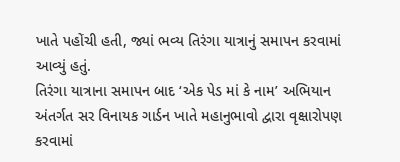ખાતે પહોંચી હતી, જ્યાં ભવ્ય તિરંગા યાત્રાનું સમાપન કરવામાં આવ્યું હતું.
તિરંગા યાત્રાના સમાપન બાદ ‘એક પેડ માં કે નામ’ અભિયાન અંતર્ગત સર વિનાયક ગાર્ડન ખાતે મહાનુભાવો દ્વારા વૃક્ષારોપણ કરવામાં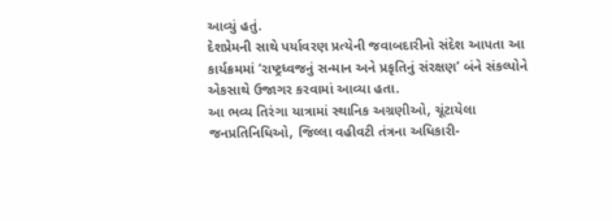આવ્યું હતું.
દેશપ્રેમની સાથે પર્યાવરણ પ્રત્યેની જવાબદારીનો સંદેશ આપતા આ કાર્યક્રમમાં ‘રાષ્ટ્રધ્વજનું સન્માન અને પ્રકૃતિનું સંરક્ષણ’ બંને સંકલ્પોને એકસાથે ઉજાગર કરવામાં આવ્યા હતા.
આ ભવ્ય તિરંગા યાત્રામાં સ્થાનિક અગ્રણીઓ, ચૂંટાયેલા જનપ્રતિનિધિઓ, જિલ્લા વહીવટી તંત્રના અધિકારી-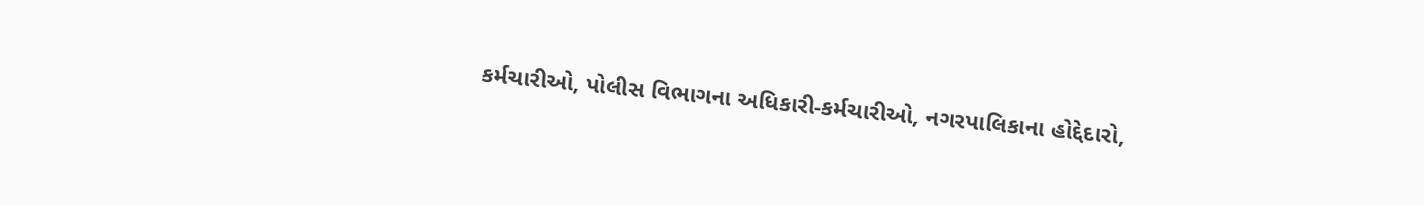કર્મચારીઓ, પોલીસ વિભાગના અધિકારી-કર્મચારીઓ, નગરપાલિકાના હોદ્દેદારો,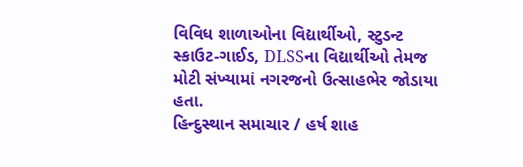વિવિધ શાળાઓના વિદ્યાર્થીઓ, સ્ટુડન્ટ સ્કાઉટ-ગાઈડ, DLSSના વિદ્યાર્થીઓ તેમજ મોટી સંખ્યામાં નગરજનો ઉત્સાહભેર જોડાયા હતા.
હિન્દુસ્થાન સમાચાર / હર્ષ શાહ